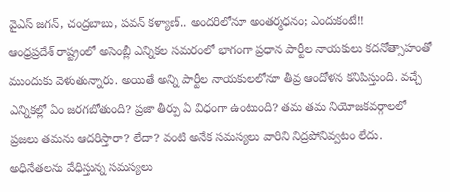వైఎస్ జగన్, చంద్రబాబు, పవన్ కళ్యాణ్.. అందరిలోనూ అంతర్మధనం; ఎందుకంటే!!
ఆంధ్రప్రదేశ్ రాష్ట్రంలో అసెంబ్లీ ఎన్నికల సమరంలో భాగంగా ప్రధాన పార్టీల నాయకులు కదనోత్సాహంతో ముందుకు వెళుతున్నారు. అయితే అన్ని పార్టీల నాయకులలోనూ తీవ్ర ఆందోళన కనిపిస్తుంది. వచ్చే ఎన్నికల్లో ఏం జరగబోతుంది? ప్రజా తీర్పు ఏ విధంగా ఉంటుంది? తమ తమ నియోజకవర్గాలలో ప్రజలు తమను ఆదరిస్తారా? లేదా? వంటి అనేక సమస్యలు వారిని నిద్రపోనివ్వటం లేదు.
అధినేతలను వేధిస్తున్న సమస్యలు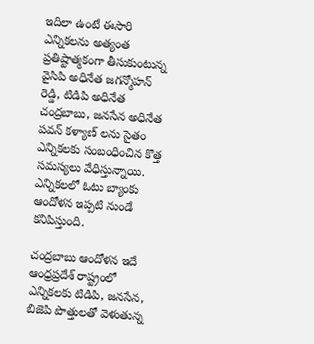ఇదిలా ఉంటే ఈసారి ఎన్నికలను అత్యంత ప్రతిష్టాత్మకంగా తీసుకుంటున్న వైసిపి అధినేత జగన్మోహన్ రెడ్డి, టిడిపి అధినేత చంద్రబాబు, జనసేన అధినేత పవన్ కళ్యాణ్ లను సైతం ఎన్నికలకు సంబంధించిన కొత్త సమస్యలు వేధిస్తున్నాయి. ఎన్నికలలో ఓటు బ్యాంకు ఆందోళన ఇప్పటి నుండే కనిపిస్తుంది.

చంద్రబాబు ఆందోళన ఇదే
ఆంధ్రప్రదేశ్ రాష్ట్రంలో ఎన్నికలకు టిడిపి, జనసేన, బిజెపి పొత్తులతో వెళుతున్న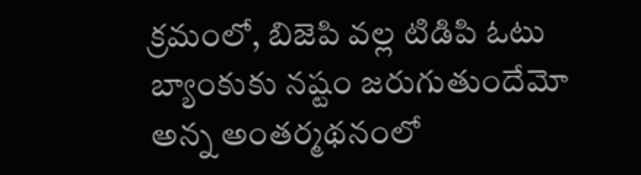క్రమంలో, బిజెపి వల్ల టిడిపి ఓటు బ్యాంకుకు నష్టం జరుగుతుందేమో అన్న అంతర్మథనంలో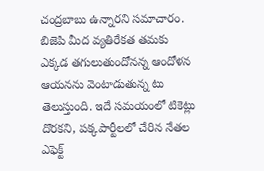చంద్రబాబు ఉన్నారని సమాచారం. బిజెపి మీద వ్యతిరేకత తమకు ఎక్కడ తగులుతుందోనన్న ఆందోళన ఆయనను వెంటాడుతున్న టు తెలుస్తుంది. ఇదే సమయంలో టికెట్లు దొరకని, పక్కపార్టీలలో చేరిన నేతల ఎఫెక్ట్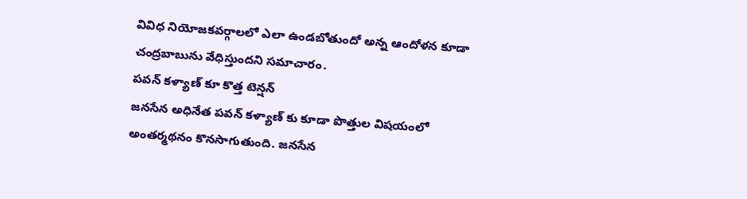వివిధ నియోజకవర్గాలలో ఎలా ఉండబోతుందో అన్న ఆందోళన కూడా చంద్రబాబును వేధిస్తుందని సమాచారం.
పవన్ కళ్యాణ్ కూ కొత్త టెన్షన్
జనసేన అధినేత పవన్ కళ్యాణ్ కు కూడా పొత్తుల విషయంలో అంతర్మథనం కొనసాగుతుంది. జనసేన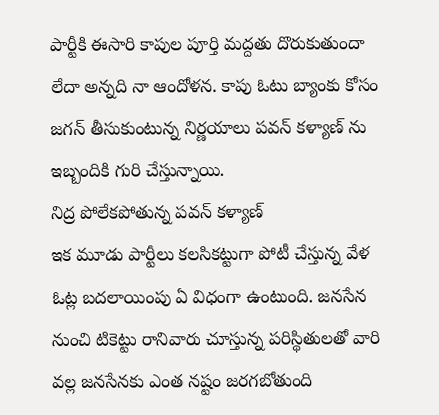పార్టీకి ఈసారి కాపుల పూర్తి మద్దతు దొరుకుతుందా లేదా అన్నది నా ఆందోళన. కాపు ఓటు బ్యాంకు కోసం జగన్ తీసుకుంటున్న నిర్ణయాలు పవన్ కళ్యాణ్ ను ఇబ్బందికి గురి చేస్తున్నాయి.
నిద్ర పోలేకపోతున్న పవన్ కళ్యాణ్
ఇక మూడు పార్టీలు కలసికట్టుగా పోటీ చేస్తున్న వేళ ఓట్ల బదలాయింపు ఏ విధంగా ఉంటుంది. జనసేన నుంచి టికెట్టు రానివారు చూస్తున్న పరిస్థితులతో వారి వల్ల జనసేనకు ఎంత నష్టం జరగబోతుంది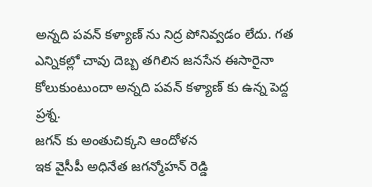అన్నది పవన్ కళ్యాణ్ ను నిద్ర పోనివ్వడం లేదు. గత ఎన్నికల్లో చావు దెబ్బ తగిలిన జనసేన ఈసారైనా కోలుకుంటుందా అన్నది పవన్ కళ్యాణ్ కు ఉన్న పెద్ద ప్రశ్న.
జగన్ కు అంతుచిక్కని ఆందోళన
ఇక వైసీపీ అధినేత జగన్మోహన్ రెడ్డి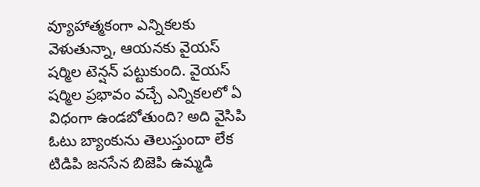వ్యూహాత్మకంగా ఎన్నికలకు వెళుతున్నా, ఆయనకు వైయస్ షర్మిల టెన్షన్ పట్టుకుంది. వైయస్ షర్మిల ప్రభావం వచ్చే ఎన్నికలలో ఏ విధంగా ఉండబోతుంది? అది వైసిపి ఓటు బ్యాంకును తెలుస్తుందా లేక టిడిపి జనసేన బిజెపి ఉమ్మడి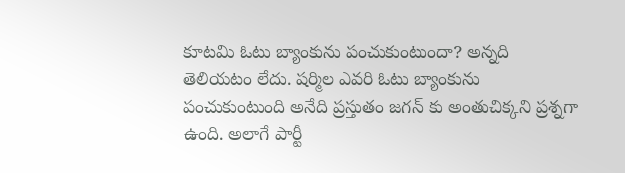కూటమి ఓటు బ్యాంకును పంచుకుంటుందా? అన్నది తెలియటం లేదు. షర్మిల ఎవరి ఓటు బ్యాంకును పంచుకుంటుంది అనేది ప్రస్తుతం జగన్ కు అంతుచిక్కని ప్రశ్నగా ఉంది. అలాగే పార్టీ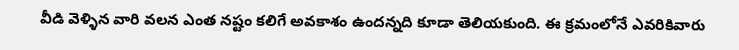వీడి వెళ్ళిన వారి వలన ఎంత నష్టం కలిగే అవకాశం ఉందన్నది కూడా తెలియకుంది. ఈ క్రమంలోనే ఎవరికివారు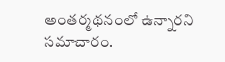అంతర్మథనంలో ఉన్నారని సమాచారం.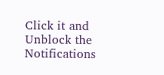Click it and Unblock the Notifications